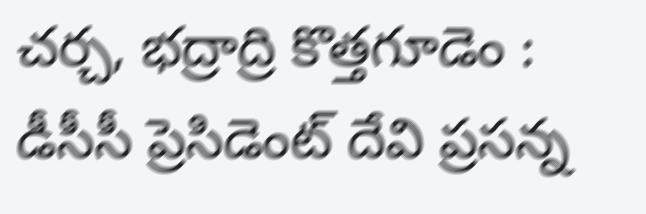చర్చ, భద్రాద్రి కొత్తగూడెం : డీసీసీ ప్రెసిడెంట్ దేవి ప్రసన్న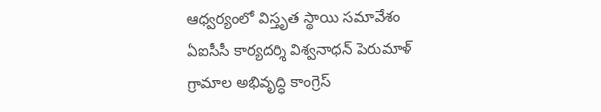ఆధ్వర్యంలో విస్తృత స్థాయి సమావేశం
ఏఐసీసీ కార్యదర్శి విశ్వనాధన్ పెరుమాళ్
గ్రామాల అభివృద్ధి కాంగ్రెస్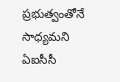ప్రభుత్వంతోనే సాధ్యమని ఏఐసీసీ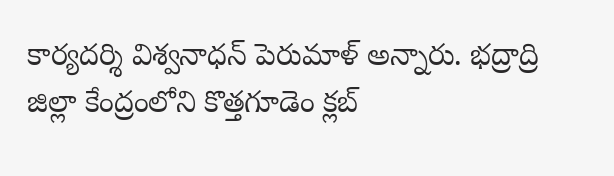కార్యదర్శి విశ్వనాధన్ పెరుమాళ్ అన్నారు. భద్రాద్రి జిల్లా కేంద్రంలోని కొత్తగూడెం క్లబ్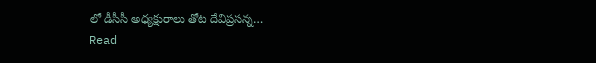లో డీసీసీ అధ్యక్షురాలు తోట దేవిప్రసన్న…
Read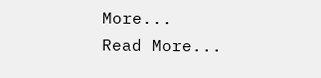More...
Read More...